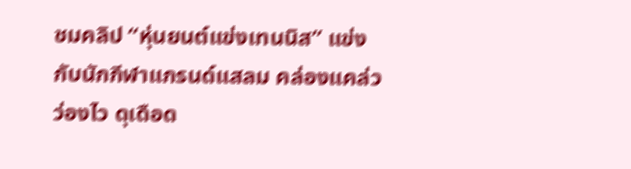ชมคลิป “หุ่นยนต์แข่งเทนนิส” แข่งกับนักกีฬาแกรนด์แสลม คล่องแคล่ว ว่องไว ดุเดือด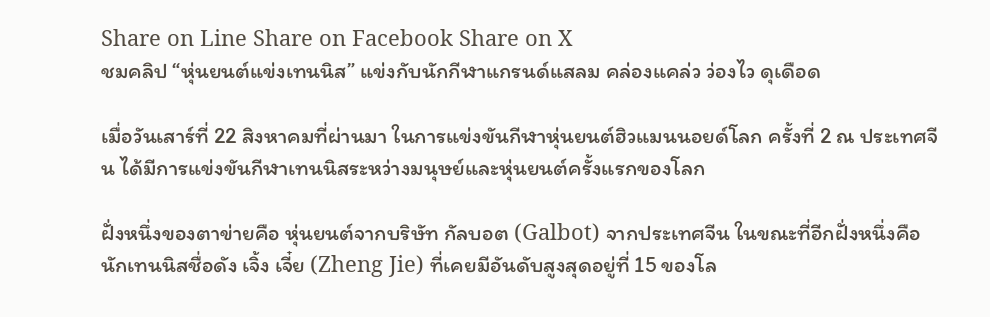Share on Line Share on Facebook Share on X
ชมคลิป “หุ่นยนต์แข่งเทนนิส” แข่งกับนักกีฬาแกรนด์แสลม คล่องแคล่ว ว่องไว ดุเดือด

เมื่อวันเสาร์ที่ 22 สิงหาคมที่ผ่านมา ในการแข่งขันกีฬาหุ่นยนต์ฮิวแมนนอยด์โลก ครั้งที่ 2 ณ ประเทศจีน ได้มีการแข่งขันกีฬาเทนนิสระหว่างมนุษย์และหุ่นยนต์ครั้งแรกของโลก

ฝั่งหนึ่งของตาข่ายคือ หุ่นยนต์จากบริษัท กัลบอต (Galbot) จากประเทศจีน ในขณะที่อีกฝั่งหนึ่งคือ นักเทนนิสชื่อดัง เจิ้ง เจี๋ย (Zheng Jie) ที่เคยมีอันดับสูงสุดอยู่ที่ 15 ของโล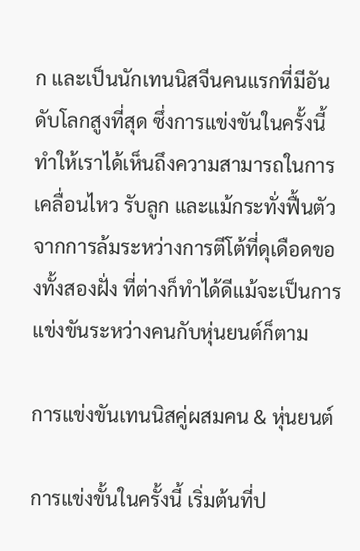ก และเป็นนักเทนนิสจีนคนแรกที่มีอันดับโลกสูงที่สุด ซึ่งการแข่งขันในครั้งนี้ ทำให้เราได้เห็นถึงความสามารถในการเคลื่อนไหว รับลูก และแม้กระทั่งฟื้นตัวจากการล้มระหว่างการตีโต้ที่ดุเดือดของทั้งสองฝั่ง ที่ต่างก็ทำได้ดีแม้จะเป็นการแข่งขันระหว่างคนกับหุ่นยนต์ก็ตาม

การแข่งขันเทนนิสคู่ผสมคน & หุ่นยนต์

การแข่งขั้นในครั้งนี้ เริ่มต้นที่ป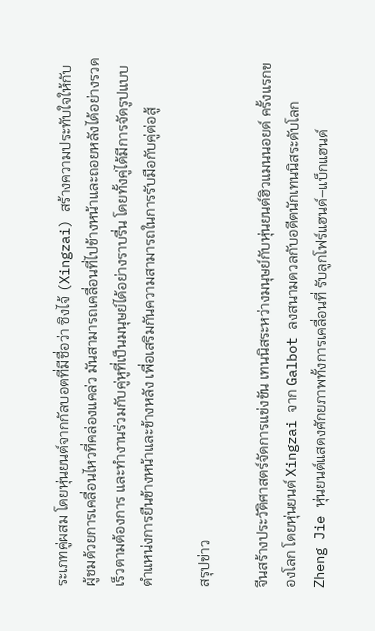ระเภทคู่ผสม โดยหุ่นยนต์จากกัลบอตที่มีชื่อว่า ซิงไจ้ (Xingzai) สร้างความประทับใจให้กับผู้ชมด้วยการเคลื่อนไหวที่คล่องแคล่ว มันสามารถเคลื่อนที่ไปข้างหน้าและถอยหลังได้อย่างรวดเร็วตามต้องการ และทำงานร่วมกับคู่หูที่เป็นมนุษย์ได้อย่างราบรื่น โดยทั้งคู่ได้มีการจัดรูปแบบตำแหน่งการยืนข้างหน้าและข้างหลัง เพื่อเสริมกันความสามารถในการรับมือกับคู่ต่อสู้

สรุปข่าว

จีนสร้างประวัติศาสตร์จัดการแข่งขัน เทนนิสระหว่างมนุษย์กับหุ่นยนต์ฮิวแมนนอยด์ ครั้งแรกของโลก โดยหุ่นยนต์ Xingzai จาก Galbot ลงสนามดวลกับอดีตนักเทนนิสระดับโลก Zheng Jie หุ่นยนต์แสดงศักยภาพทั้งการเคลื่อนที่ รับลูกโฟร์แฮนด์–แบ็กแฮนด์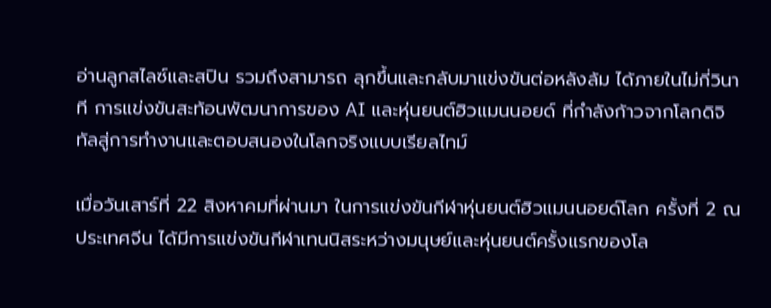อ่านลูกสไลซ์และสปิน รวมถึงสามารถ ลุกขึ้นและกลับมาแข่งขันต่อหลังล้ม ได้ภายในไม่กี่วินาที การแข่งขันสะท้อนพัฒนาการของ AI และหุ่นยนต์ฮิวแมนนอยด์ ที่กำลังก้าวจากโลกดิจิทัลสู่การทำงานและตอบสนองในโลกจริงแบบเรียลไทม์

เมื่อวันเสาร์ที่ 22 สิงหาคมที่ผ่านมา ในการแข่งขันกีฬาหุ่นยนต์ฮิวแมนนอยด์โลก ครั้งที่ 2 ณ ประเทศจีน ได้มีการแข่งขันกีฬาเทนนิสระหว่างมนุษย์และหุ่นยนต์ครั้งแรกของโล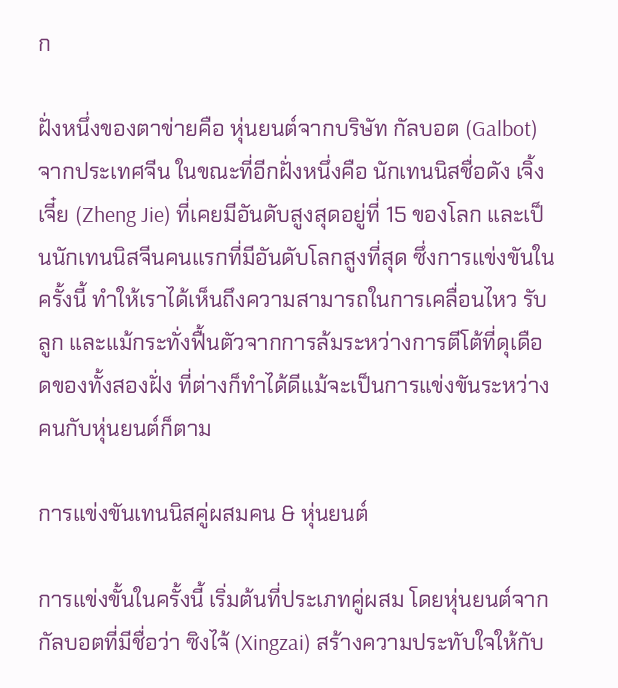ก

ฝั่งหนึ่งของตาข่ายคือ หุ่นยนต์จากบริษัท กัลบอต (Galbot) จากประเทศจีน ในขณะที่อีกฝั่งหนึ่งคือ นักเทนนิสชื่อดัง เจิ้ง เจี๋ย (Zheng Jie) ที่เคยมีอันดับสูงสุดอยู่ที่ 15 ของโลก และเป็นนักเทนนิสจีนคนแรกที่มีอันดับโลกสูงที่สุด ซึ่งการแข่งขันในครั้งนี้ ทำให้เราได้เห็นถึงความสามารถในการเคลื่อนไหว รับลูก และแม้กระทั่งฟื้นตัวจากการล้มระหว่างการตีโต้ที่ดุเดือดของทั้งสองฝั่ง ที่ต่างก็ทำได้ดีแม้จะเป็นการแข่งขันระหว่างคนกับหุ่นยนต์ก็ตาม

การแข่งขันเทนนิสคู่ผสมคน & หุ่นยนต์

การแข่งขั้นในครั้งนี้ เริ่มต้นที่ประเภทคู่ผสม โดยหุ่นยนต์จากกัลบอตที่มีชื่อว่า ซิงไจ้ (Xingzai) สร้างความประทับใจให้กับ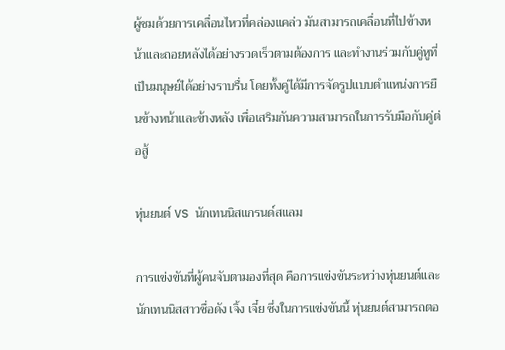ผู้ชมด้วยการเคลื่อนไหวที่คล่องแคล่ว มันสามารถเคลื่อนที่ไปข้างหน้าและถอยหลังได้อย่างรวดเร็วตามต้องการ และทำงานร่วมกับคู่หูที่เป็นมนุษย์ได้อย่างราบรื่น โดยทั้งคู่ได้มีการจัดรูปแบบตำแหน่งการยืนข้างหน้าและข้างหลัง เพื่อเสริมกันความสามารถในการรับมือกับคู่ต่อสู้

หุ่นยนต์ VS นักเทนนิสแกรนด์สแลม

การแข่งขันที่ผู้คนจับตามองที่สุด คือการแข่งขันระหว่างหุ่นยนต์และนักเทนนิสสาวชื่อดัง เจิ้ง เจี๋ย ซึ่งในการแข่งขันนี้ หุ่นยนต์สามารถตอ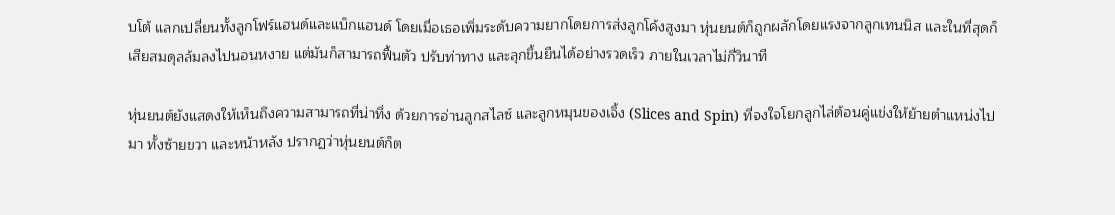บโต้ แลกเปลี่ยนทั้งลูกโฟร์แฮนด์และแบ็กแฮนด์ โดยเมื่อเธอเพิ่มระดับความยากโดยการส่งลูกโค้งสูงมา หุ่นยนต์ก็ถูกผลักโดยแรงจากลูกเทนนิส และในที่สุดก็เสียสมดุลล้มลงไปนอนหงาย แต่มันก็สามารถฟื้นตัว ปรับท่าทาง และลุกขึ้นยืนได้อย่างรวดเร็ว ภายในเวลาไม่กี่วินาที

หุ่นยนต์ยังแสดงให้เห็นถึงความสามารถที่น่าทึ่ง ด้วยการอ่านลูกสไลซ์ และลูกหมุนของเจิ้ง (Slices and Spin) ที่จงใจโยกลูกไล่ต้อนคู่แข่งให้ย้ายตำแหน่งไปมา ทั้งซ้ายขวา และหน้าหลัง ปรากฏว่าหุ่นยนต์ก็ต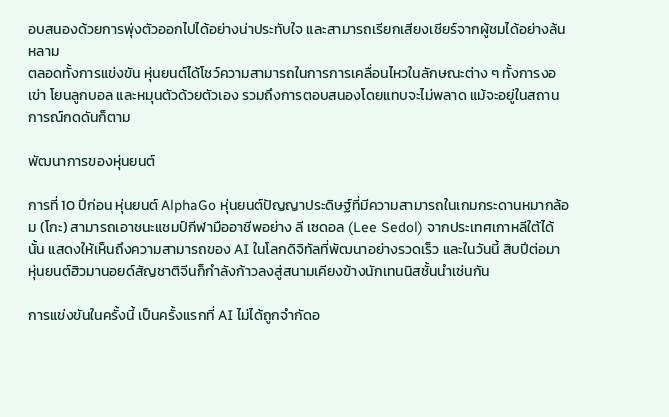อบสนองด้วยการพุ่งตัวออกไปได้อย่างน่าประทับใจ และสามารถเรียกเสียงเชียร์จากผู้ชมได้อย่างล้นหลาม
ตลอดทั้งการแข่งขัน หุ่นยนต์ได้โชว์ความสามารถในการการเคลื่อนไหวในลักษณะต่าง ๆ ทั้งการงอเข่า โยนลูกบอล และหมุนตัวด้วยตัวเอง รวมถึงการตอบสนองโดยแทบจะไม่พลาด แม้จะอยู่ในสถานการณ์กดดันก็ตาม

พัฒนาการของหุ่นยนต์

การที่ 10 ปีก่อน หุ่นยนต์ AlphaGo หุ่นยนต์ปัญญาประดิษฐ์ที่มีความสามารถในเกมกระดานหมากล้อม (โกะ) สามารถเอาชนะแชมป์กีฬามืออาชีพอย่าง ลี เซดอล (Lee Sedol) จากประเทศเกาหลีใต้ได้นั้น แสดงให้เห็นถึงความสามารถของ AI ในโลกดิจิทัลที่พัฒนาอย่างรวดเร็ว และในวันนี้ สิบปีต่อมา หุ่นยนต์ฮิวมานอยด์สัญชาติจีนก็กำลังก้าวลงสู่สนามเคียงข้างนักเทนนิสชั้นนำเช่นกัน

การแข่งขันในครั้งนี้ เป็นครั้งแรกที่ AI ไม่ได้ถูกจำกัดอ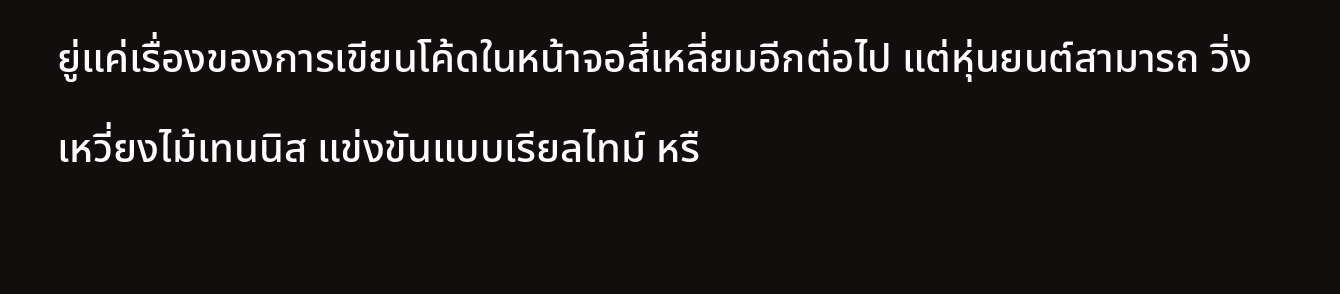ยู่แค่เรื่องของการเขียนโค้ดในหน้าจอสี่เหลี่ยมอีกต่อไป แต่หุ่นยนต์สามารถ วิ่ง เหวี่ยงไม้เทนนิส แข่งขันแบบเรียลไทม์ หรื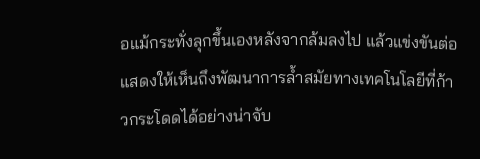อแม้กระทั่งลุกขึ้นเองหลังจากล้มลงไป แล้วแข่งขันต่อ แสดงให้เห็นถึงพัฒนาการล้ำสมัยทางเทคโนโลยีที่ก้าวกระโดดได้อย่างน่าจับ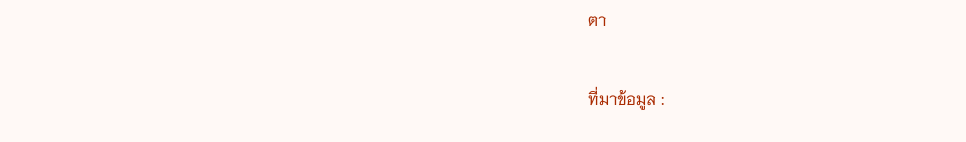ตา

ที่มาข้อมูล :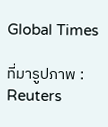Global Times

ที่มารูปภาพ : Reuters